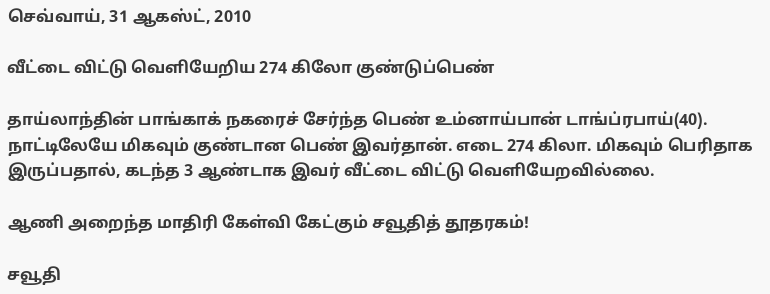செவ்வாய், 31 ஆகஸ்ட், 2010

வீட்டை விட்டு வெளியேறிய 274 கிலோ குண்டுப்பெண்

தாய்லாந்தின் பாங்காக் நகரைச் சேர்ந்த பெண் உம்னாய்பான் டாங்ப்ரபாய்(40). நாட்டிலேயே மிகவும் குண்டான பெண் இவர்தான். எடை 274 கிலா. மிகவும் பெரிதாக இருப்பதால், கடந்த 3 ஆண்டாக இவர் வீட்டை விட்டு வெளியேறவில்லை.

ஆணி அறைந்த மாதிரி கேள்வி கேட்கும் சவூதித் தூதரகம்!

சவூதி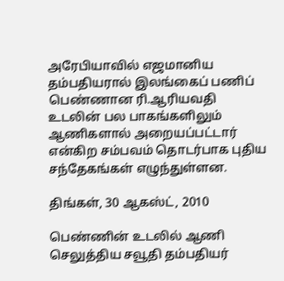அரேபியாவில் எஜமானிய தம்பதியரால் இலங்கைப் பணிப் பெண்ணான ரி.ஆரியவதி உடலின் பல பாகங்களிலும் ஆணிகளால் அறையப்பட்டார் என்கிற சம்பவம் தொடர்பாக புதிய சந்தேகங்கள் எழுந்துள்ளன.

திங்கள், 30 ஆகஸ்ட், 2010

பெண்ணின் உடலில் ஆணி செலுத்திய சவூதி தம்பதியர்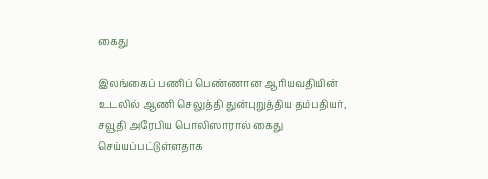கைது

இலங்கைப் பணிப் பெண்ணான ஆரியவதியின் உடலில் ஆணி செலுத்தி துன்புறுத்திய தம்பதியர், சவூதி அரேபிய பொலிஸாரால் கைது செய்யப்பட்டுள்ளதாக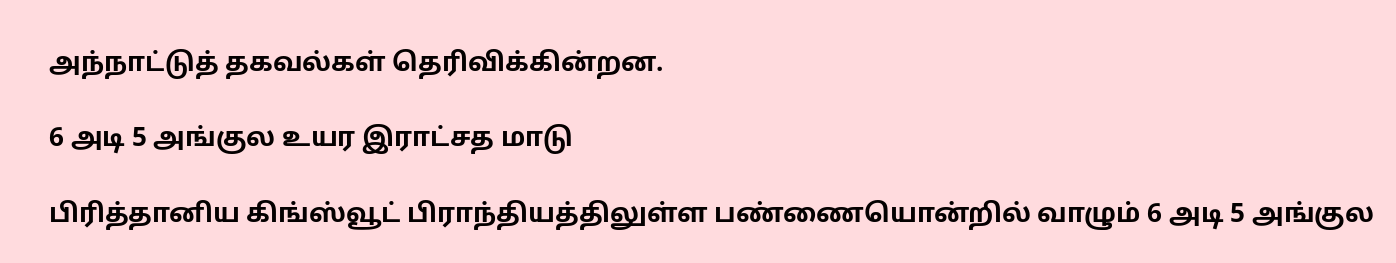அந்நாட்டுத் தகவல்கள் தெரிவிக்கின்றன.

6 அடி 5 அங்குல உயர இராட்சத மாடு

பிரித்தானிய கிங்ஸ்வூட் பிராந்தியத்திலுள்ள பண்ணையொன்றில் வாழும் 6 அடி 5 அங்குல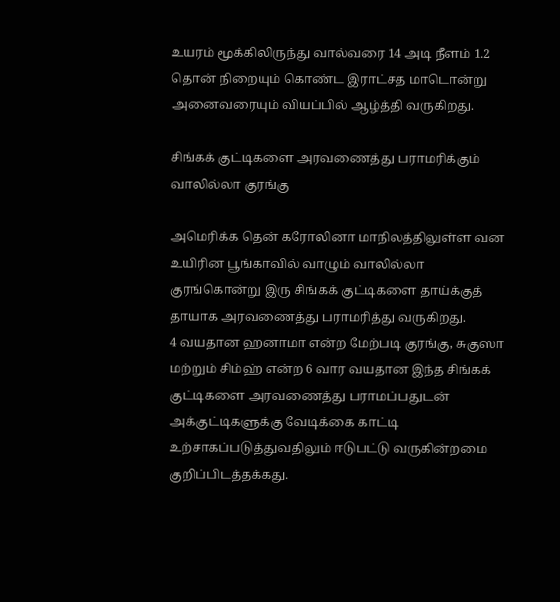உயரம் மூக்கிலிருந்து வால்வரை 14 அடி நீளம் 1.2 தொன் நிறையும் கொண்ட இராட்சத மாடொன்று அனைவரையும் வியப்பில் ஆழ்த்தி வருகிறது.

சிங்கக் குட்டிகளை அரவணைத்து பராமரிக்கும் வாலில்லா குரங்கு

அமெரிக்க தென் கரோலினா மாநிலத்திலுள்ள வன உயிரின பூங்காவில் வாழும் வாலில்லா குரங்கொன்று இரு சிங்கக் குட்டிகளை தாய்க்குத் தாயாக அரவணைத்து பராமரித்து வருகிறது.
4 வயதான ஹனாமா என்ற மேற்படி குரங்கு, சுகுஸா மற்றும் சிம்ஹ் என்ற 6 வார வயதான இந்த சிங்கக் குட்டிகளை அரவணைத்து பராமப்பதுடன் அக்குட்டிகளுக்கு வேடிக்கை காட்டி உற்சாகப்படுத்துவதிலும் ஈடுபட்டு வருகின்றமை குறிப்பிடத்தக்கது.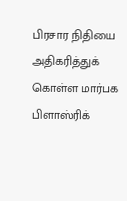பிரசார நிதியை அதிகரித்துக் கொள்ள மார்பக பிளாஸ்ரிக்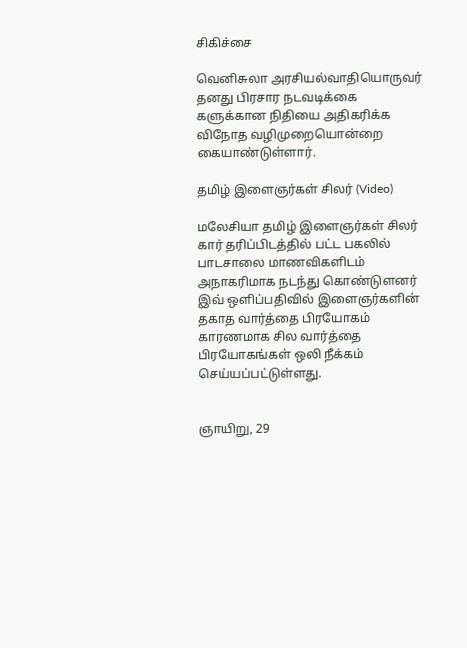சிகிச்சை

வெனிசுலா அரசியல்வாதியொருவர் தனது பிரசார நடவடிக்கை களுக்கான நிதியை அதிகரிக்க விநோத வழிமுறையொன்றை கையாண்டுள்ளார்.

தமிழ் இளைஞர்கள் சிலர் (Video)

மலேசியா தமிழ் இளைஞர்கள் சிலர் கார் தரிப்பிடத்தில் பட்ட பகலில் பாடசாலை மாணவிகளிடம் அநாகரிமாக நடந்து கொண்டுளனர் இவ் ஒளிப்பதிவில் இளைஞர்களின் தகாத வார்த்தை பிரயோகம் காரணமாக சில வார்த்தை பிரயோகங்கள் ஒலி நீக்கம் செய்யப்பட்டுள்ளது.


ஞாயிறு, 29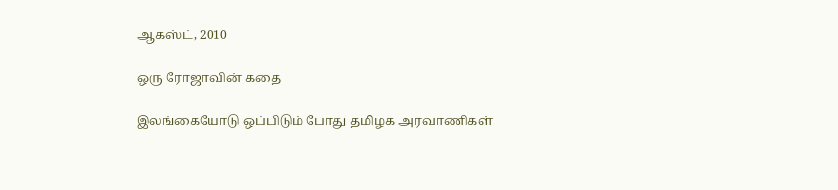ஆகஸ்ட், 2010

ஒரு ரோஜாவின் கதை

இலங்கையோடு ஒப்பிடும் போது தமிழக அரவாணிகள்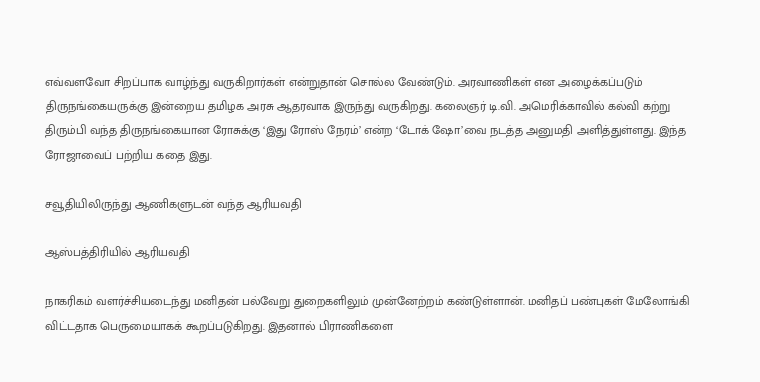எவ்வளவோ சிறப்பாக வாழ்ந்து வருகிறார்கள் என்றுதான் சொல்ல வேண்டும். அரவாணிகள் என அழைக்கப்படும் திருநங்கையருக்கு இன்றைய தமிழக அரசு ஆதரவாக இருந்து வருகிறது. கலைஞர் டி.வி. அமெரிக்காவில் கல்வி கற்று திரும்பி வந்த திருநங்கையான ரோசுக்கு ‘இது ரோஸ் நேரம்’ என்ற ‘டோக் ஷோ’வை நடத்த அனுமதி அளித்துள்ளது. இந்த ரோஜாவைப் பற்றிய கதை இது.

சவூதியிலிருந்து ஆணிகளுடன் வந்த ஆரியவதி

ஆஸ்பத்திரியில் ஆரியவதி

நாகரிகம் வளர்ச்சியடைந்து மனிதன் பல்வேறு துறைகளிலும் முன்னேற்றம் கண்டுள்ளான். மனிதப் பண்புகள் மேலோங்கி விட்டதாக பெருமையாகக் கூறப்படுகிறது. இதனால் பிராணிகளை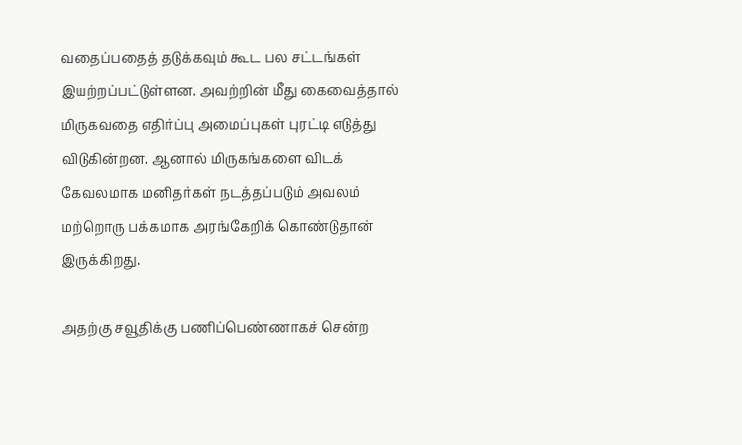வதைப்பதைத் தடுக்கவும் கூட பல சட்டங்கள் இயற்றப்பட்டுள்ளன. அவற்றின் மீது கைவைத்தால் மிருகவதை எதிர்ப்பு அமைப்புகள் புரட்டி எடுத்து விடுகின்றன. ஆனால் மிருகங்களை விடக் கேவலமாக மனிதர்கள் நடத்தப்படும் அவலம் மற்றொரு பக்கமாக அரங்கேறிக் கொண்டுதான் இருக்கிறது.

அதற்கு சவூதிக்கு பணிப்பெண்ணாகச் சென்ற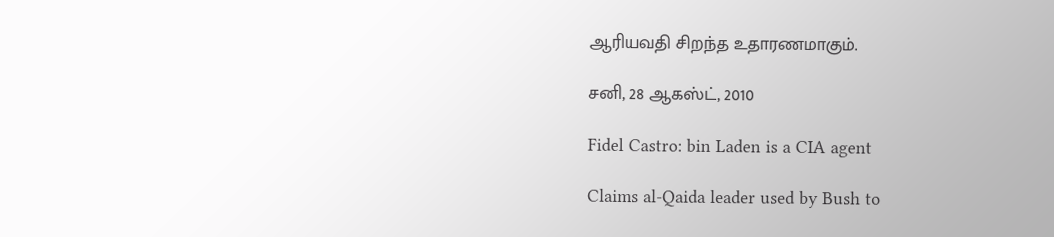ஆரியவதி சிறந்த உதாரணமாகும்.

சனி, 28 ஆகஸ்ட், 2010

Fidel Castro: bin Laden is a CIA agent

Claims al-Qaida leader used by Bush to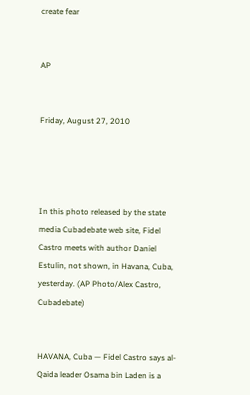create fear


AP


Friday, August 27, 2010




In this photo released by the state media Cubadebate web site, Fidel Castro meets with author Daniel Estulin, not shown, in Havana, Cuba, yesterday. (AP Photo/Alex Castro, Cubadebate)


HAVANA, Cuba — Fidel Castro says al-Qaida leader Osama bin Laden is a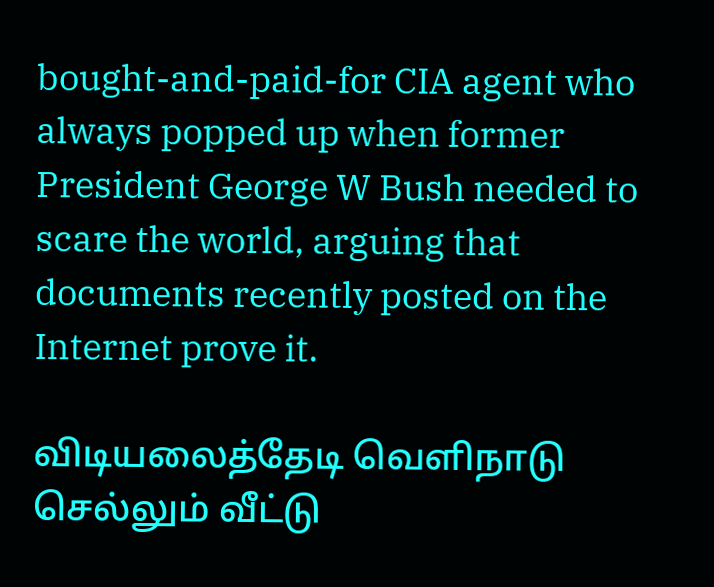bought-and-paid-for CIA agent who always popped up when former President George W Bush needed to scare the world, arguing that documents recently posted on the Internet prove it.

விடியலைத்தேடி வெளிநாடு செல்லும் வீட்டு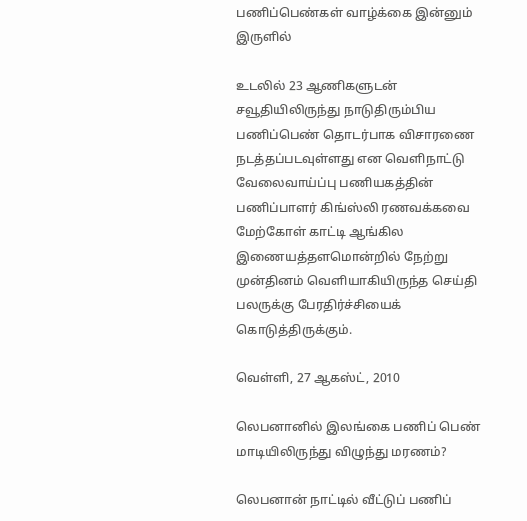பணிப்பெண்கள் வாழ்க்கை இன்னும் இருளில்

உடலில் 23 ஆணிகளுடன் சவூதியிலிருந்து நாடுதிரும்பிய பணிப்பெண் தொடர்பாக விசாரணை நடத்தப்படவுள்ளது என வெளிநாட்டு வேலைவாய்ப்பு பணியகத்தின் பணிப்பாளர் கிங்ஸ்லி ரணவக்கவை மேற்கோள் காட்டி ஆங்கில இணையத்தளமொன்றில் நேற்று முன்தினம் வெளியாகியிருந்த செய்தி பலருக்கு பேரதிர்ச்சியைக் கொடுத்திருக்கும்.

வெள்ளி, 27 ஆகஸ்ட், 2010

லெபனானில் இலங்கை பணிப் பெண் மாடியிலிருந்து விழுந்து மரணம்?

லெபனான் நாட்டில் வீட்டுப் பணிப்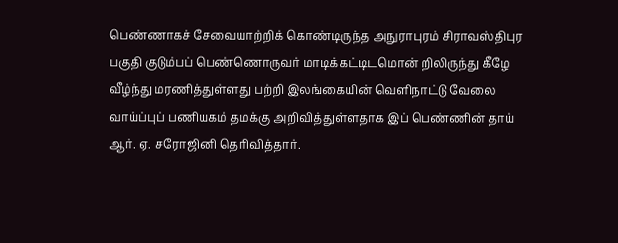பெண்ணாகச் சேவையாற்றிக் கொண்டிருந்த அநுராபுரம் சிராவஸ்திபுர பகுதி குடும்பப் பெண்ணொருவர் மாடிக்கட்டிடமொன் றிலிருந்து கீழே வீழ்ந்து மரணித்துள்ளது பற்றி இலங்கையின் வெளிநாட்டு வேலை வாய்ப்புப் பணியகம் தமக்கு அறிவித்துள்ளதாக இப் பெண்ணின் தாய் ஆர். ஏ. சரோஜினி தெரிவித்தார்.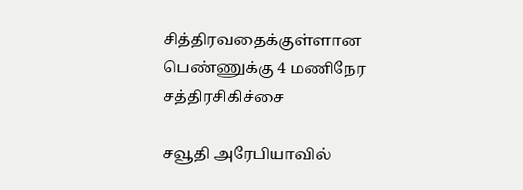சித்திரவதைக்குள்ளான பெண்ணுக்கு 4 மணிநேர சத்திரசிகிச்சை

சவூதி அரேபியாவில்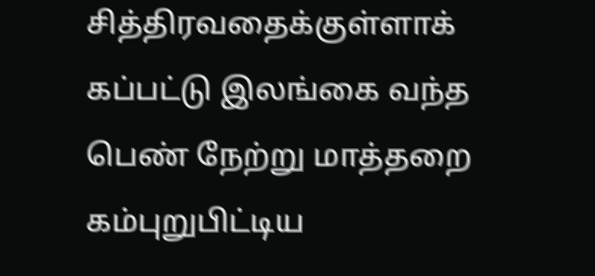சித்திரவதைக்குள்ளாக் கப்பட்டு இலங்கை வந்த பெண் நேற்று மாத்தறை கம்புறுபிட்டிய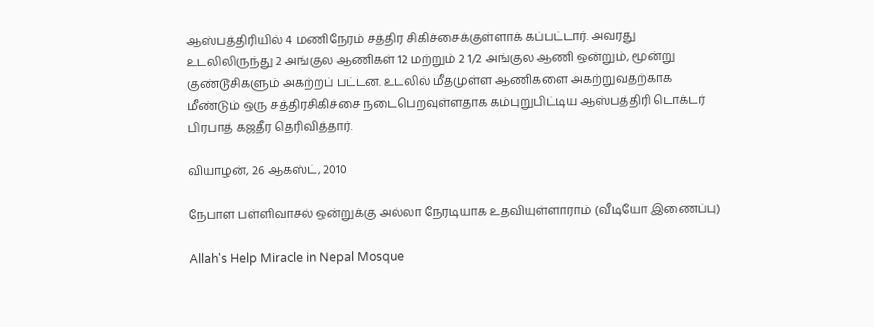ஆஸ்பத்திரியில் 4 மணிநேரம் சத்திர சிகிச்சைக்குள்ளாக் கப்பட்டார். அவரது உடலிலிருந்து 2 அங்குல ஆணிகள் 12 மற்றும் 2 1/2 அங்குல ஆணி ஒன்றும், மூன்று குண்டூசிகளும் அகற்றப் பட்டன. உடலில் மீதமுள்ள ஆணிகளை அகற்றுவதற்காக மீண்டும் ஒரு சத்திரசிகிச்சை நடைபெறவுள்ளதாக கம்புறுபிட்டிய ஆஸ்பத்திரி டொக்டர் பிரபாத் கஜதீர தெரிவித்தார்.

வியாழன், 26 ஆகஸ்ட், 2010

நேபாள‌ ப‌ள்ளிவாசல் ஒன்றுக்கு அல்லா நேர‌டியாக‌ உத‌வியுள்ளாராம் (வீடியோ இணைப்பு)

Allah's Help Miracle in Nepal Mosque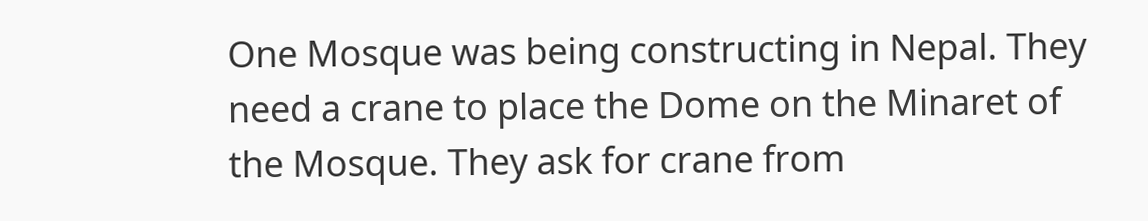One Mosque was being constructing in Nepal. They need a crane to place the Dome on the Minaret of the Mosque. They ask for crane from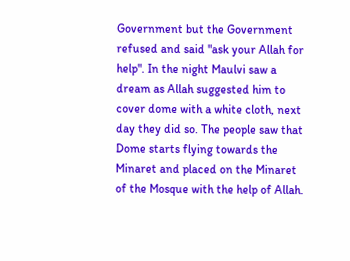Government but the Government refused and said "ask your Allah for help". In the night Maulvi saw a dream as Allah suggested him to cover dome with a white cloth, next day they did so. The people saw that Dome starts flying towards the Minaret and placed on the Minaret of the Mosque with the help of Allah.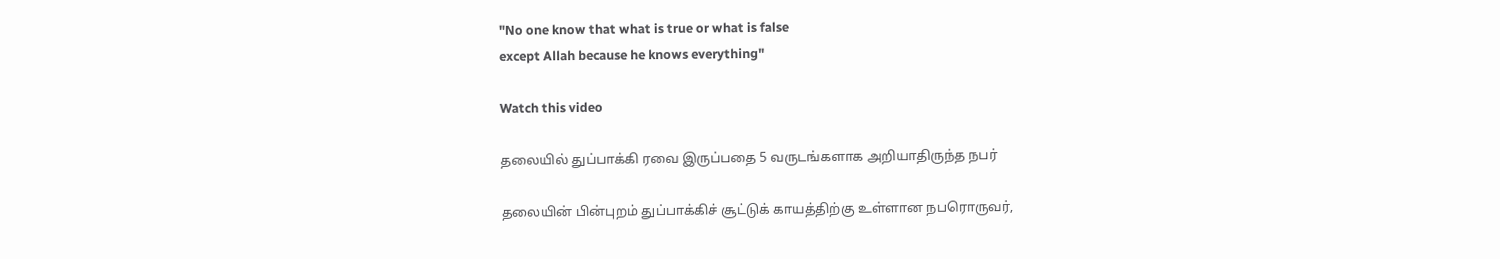"No one know that what is true or what is false
except Allah because he knows everything"

Watch this video

தலையில் துப்பாக்கி ரவை இருப்பதை 5 வருடங்களாக அறியாதிருந்த நபர்

தலையின் பின்புறம் துப்பாக்கிச் சூட்டுக் காயத்திற்கு உள்ளான நபரொருவர்,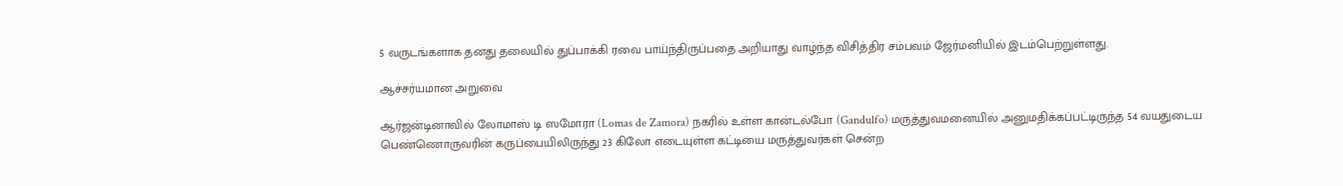5 வருடங்களாக தனது தலையில் துப்பாக்கி ரவை பாய்ந்திருப்பதை அறியாது வாழ்ந்த விசித்திர சம்பவம் ஜேர்மனியில் இடம்பெற்றுள்ளது.

ஆச்ச‌ர்ய‌மான‌ அறுவை

ஆர்ஜ‌ன்டினாவில் லோமாஸ் டி ஸமோரா (Lomas de Zamora) ந‌க‌ரில் உள்ள‌ கான்ட‌ல்போ (Gandulfo) ம‌ருத்துவ‌ம‌னையில் அனும‌திக்க‌ப்ப‌ட்டிருந்த‌ 54 வ‌ய‌துடைய‌ பெண்ணொருவ‌ரின் க‌ருப்பையிலிருந்து 23 கிலோ எடையுள்ள‌ க‌ட்டியை ம‌ருத்துவ‌ர்க‌ள் சென்ற‌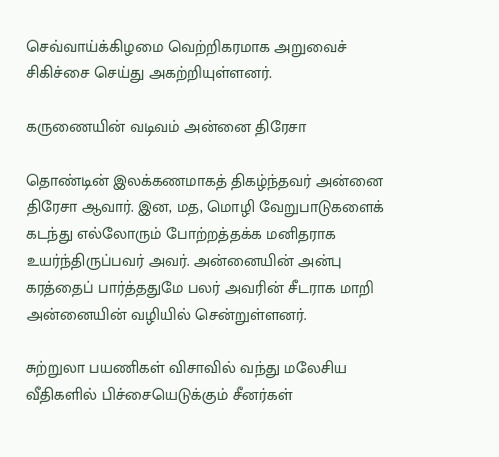செவ்வாய்க்கிழ‌மை வெற்றிக‌ர‌மாக‌ அறுவைச் சிகிச்சை செய்து அக‌ற்றியுள்ள‌ன‌ர்.

கருணையின் வடிவம் அன்னை திரேசா

தொண்டின் இலக்கணமாகத் திகழ்ந்தவர் அன்னை திரேசா ஆவார். இன, மத, மொழி வேறுபாடுகளைக் கடந்து எல்லோரும் போற்றத்தக்க மனிதராக உயர்ந்திருப்பவர் அவர். அன்னையின் அன்பு கர‌த்தைப் பார்த்ததுமே பலர் அவரின் சீடராக மாறி அன்னையின் வழியில் சென்றுள்ளனர்.

சுற்றுலா பயணிகள் விசாவில் வந்து மலேசிய வீதிகளில் பிச்சையெடுக்கும் சீனர்கள்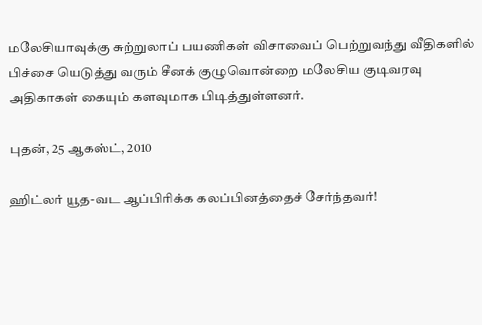மலேசியாவுக்கு சுற்றுலாப் பயணிகள் விசாவைப் பெற்றுவந்து வீதிகளில் பிச்சை யெடுத்து வரும் சீனக் குழுவொன்றை மலேசிய குடிவரவு அதிகாகள் கையும் களவுமாக பிடித்துள்ளனர்.

புதன், 25 ஆகஸ்ட், 2010

ஹிட்லர் யூத-வட ஆப்பிரிக்க கலப்பினத்தைச் சேர்ந்தவர்!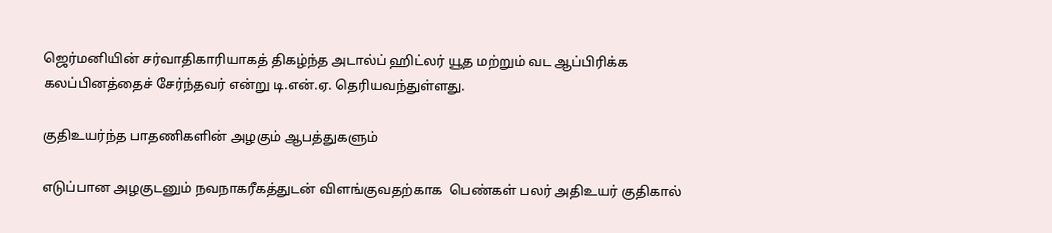ஜெர்மனியின் சர்வாதிகாரியாகத் திகழ்ந்த அடால்ப் ஹிட்லர் யூத மற்றும் வட ஆப்பிரிக்க கலப்பினத்தைச் சேர்ந்தவர் என்று டி.என்.ஏ. தெரியவந்துள்ளது.

குதிஉயர்ந்த பாதணிகளின் அழகும் ஆபத்துகளும்

எடுப்பான அழகுடனும் நவநாகரீகத்துடன் விளங்குவதற்காக  பெண்கள் பலர் அதிஉயர் குதிகால்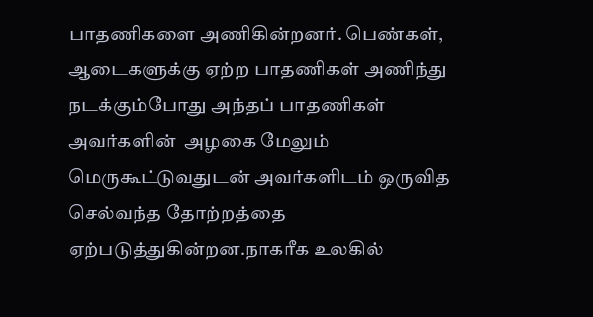பாதணிகளை அணிகின்றனர். பெண்கள், ஆடைகளுக்கு ஏற்ற பாதணிகள் அணிந்து நடக்கும்போது அந்தப் பாதணிகள் அவர்களின்  அழகை மேலும் மெருகூட்டுவதுடன் அவர்களிடம் ஒருவித செல்வந்த தோற்றத்தை ஏற்படுத்துகின்றன.நாகரீக உலகில்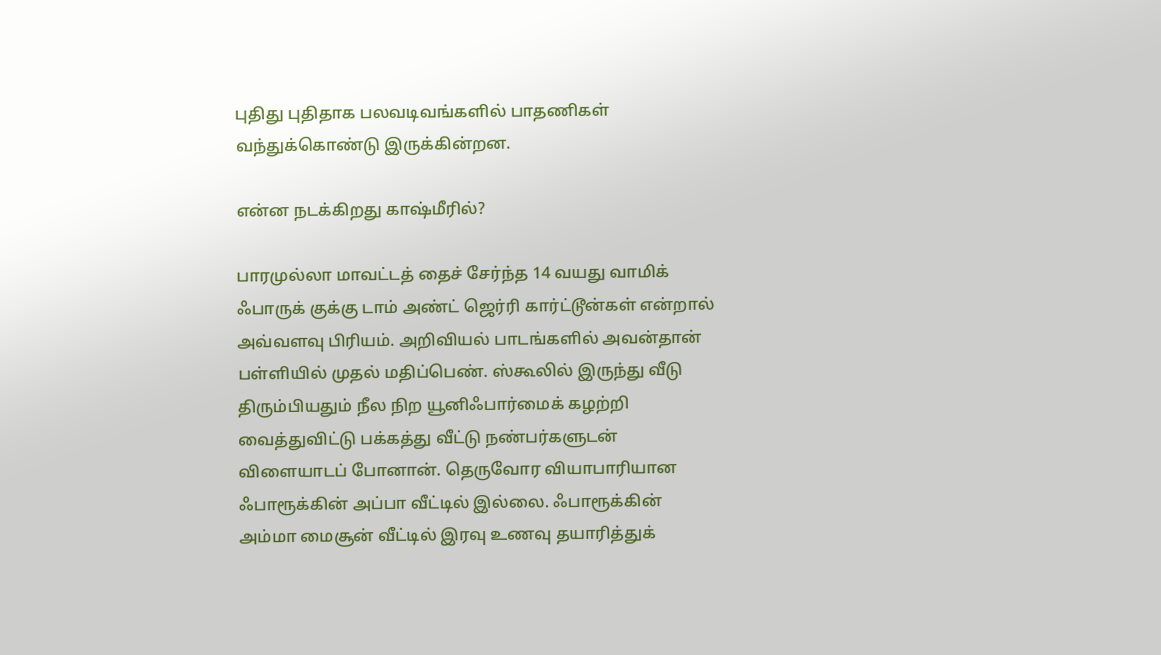புதிது புதிதாக பலவடிவங்களில் பாதணிகள் வந்துக்கொண்டு இருக்கின்றன.

என்ன நடக்கிறது காஷ்மீரில்?

பாரமுல்லா மாவட்டத் தைச் சேர்ந்த 14 வயது வாமிக் ஃபாருக் குக்கு டாம் அண்ட் ஜெர்ரி கார்ட்டூன்கள் என்றால் அவ்வளவு பிரியம். அறிவியல் பாடங்களில் அவன்தான் பள்ளியில் முதல் மதிப்பெண். ஸ்கூலில் இருந்து வீடு திரும்பியதும் நீல நிற யூனிஃபார்மைக் கழற்றி வைத்துவிட்டு பக்கத்து வீட்டு நண்பர்களுடன் விளையாடப் போனான். தெருவோர வியாபாரியான ஃபாரூக்கின் அப்பா வீட்டில் இல்லை. ஃபாரூக்கின் அம்மா மைசூன் வீட்டில் இரவு உணவு தயாரித்துக்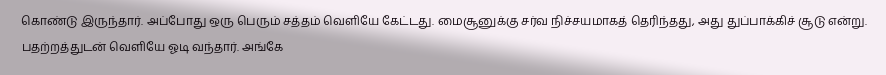கொண்டு இருந்தார். அப்போது ஒரு பெரும் சத்தம் வெளியே கேட்டது. மைசூனுக்கு சர்வ நிச்சயமாகத் தெரிந்தது, அது துப்பாக்கிச் சூடு என்று. பதற்றத்துடன் வெளியே ஓடி வந்தார். அங்கே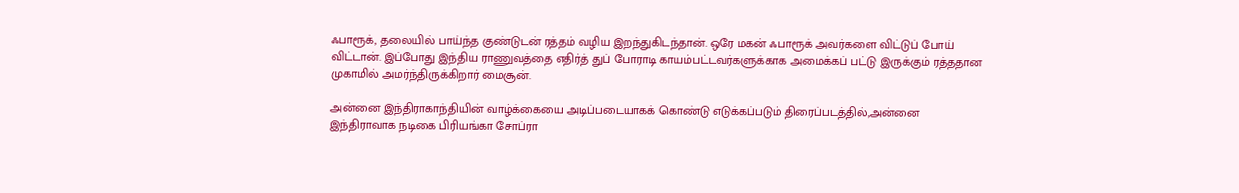ஃபாரூக், தலையில் பாய்ந்த குண்டுடன் ரத்தம் வழிய இறந்துகிடந்தான். ஒரே மகன் ஃபாரூக் அவர்களை விட்டுப் போய் விட்டான். இப்போது இந்திய ராணுவத்தை எதிர்த் துப் போராடி காயம்பட்டவர்களுக்காக அமைக்கப் பட்டு இருக்கும் ரத்ததான முகாமில் அமர்ந்திருக்கிறார் மைசூன்.

அன்னை இந்திராகாந்தியின் வாழ்க்கையை அடிப்படையாகக் கொண்டு எடுக்கப்படும் திரைப்படத்தில்,அன்னை இந்திராவாக நடிகை பிரியங்கா சோப்ரா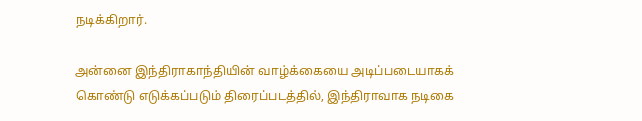நடிக்கிறார்.

அன்னை இந்திராகாந்தியின் வாழ்க்கையை அடிப்படையாகக் கொண்டு எடுக்கப்படும் திரைப்படத்தில், இந்திராவாக நடிகை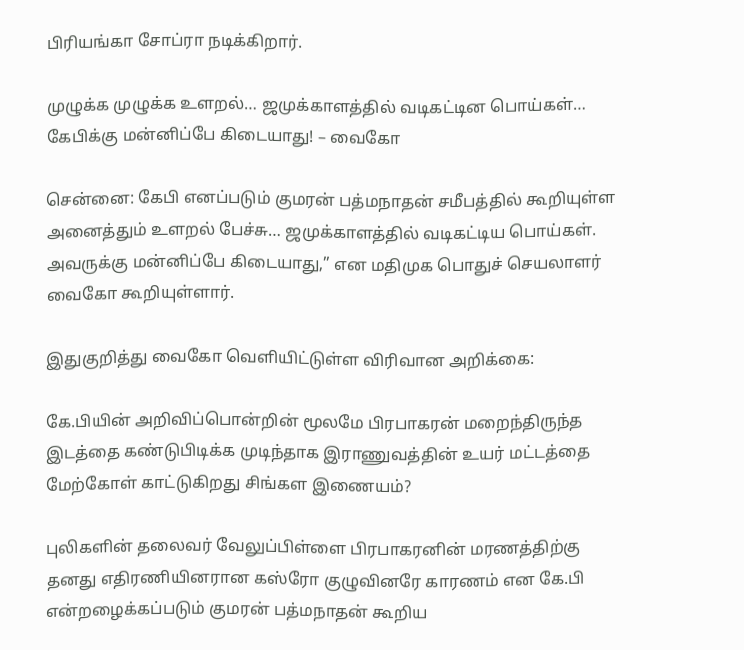பிரியங்கா சோப்ரா நடிக்கிறார்.

முழுக்க முழுக்க உளறல்… ஜமுக்காளத்தில் வடிகட்டின பொய்கள்… கேபிக்கு மன்னிப்பே கிடையாது! – வைகோ

சென்னை: கேபி எனப்படும் குமரன் பத்மநாதன் சமீபத்தில் கூறியுள்ள அனைத்தும் உளறல் பேச்சு… ஜமுக்காளத்தில் வடிகட்டிய பொய்கள். அவருக்கு மன்னிப்பே கிடையாது,” என மதிமுக பொதுச் செயலாளர் வைகோ கூறியுள்ளார்.

இதுகுறித்து வைகோ வெளியிட்டுள்ள விரிவான அறிக்கை:

கே.பியின் அறிவிப்பொன்றின் மூலமே பிரபாகரன் மறைந்திருந்த இடத்தை கண்டுபிடிக்க முடிந்தாக இராணுவத்தின் உயர் மட்டத்தை மேற்கோள் காட்டுகிறது சிங்கள இணையம்?

புலிகளின் தலைவர் வேலுப்பிள்ளை பிரபாகரனின் மரணத்திற்கு தனது எதிரணியினரான கஸ்ரோ குழுவினரே காரணம் என கே.பி என்றழைக்கப்படும் குமரன் பத்மநாதன் கூறிய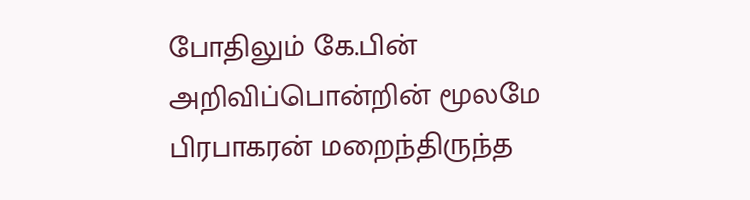போதிலும் கே.பின் அறிவிப்பொன்றின் மூலமே பிரபாகரன் மறைந்திருந்த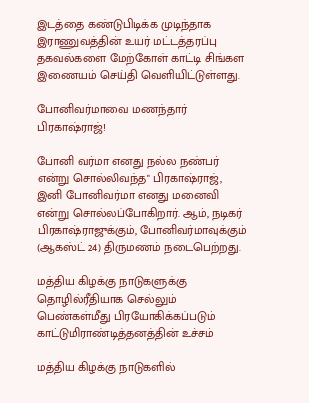இடத்தை கண்டுபிடிக்க முடிந்தாக இராணுவத்தின் உயர் மட்டத்தரப்பு தகவல்களை மேற்கோள் காட்டி சிங்கள இணையம் செய்தி வெளியிட்டுள்ளது.

போனிவர்மாவை மணந்தார் பிரகாஷ்ராஜ்!

போனி வர்மா எனது நல்ல நண்பர் என்று சொல்லிவந்த" பிரகாஷ்ராஜ், இனி போனிவர்மா எனது மனைவி என்று சொல்லப்போகிறார். ஆம், நடிகர் பிரகாஷ்ராஜுக்கும், போனிவர்மாவுக்கும் (ஆகஸ்ட் 24) திருமணம் நடைபெற்றது.

மத்திய கிழக்கு நாடுகளுக்கு தொழில்ரீதியாக செல்லும் பெண்கள்மீது பிரயோகிக்கப்படும் காட்டுமிராண்டித்தனத்தின் உச்சம்

மத்திய கிழக்கு நாடுகளில்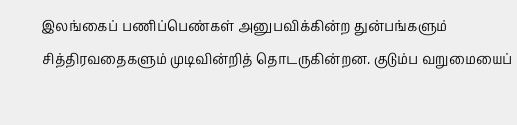இலங்கைப் பணிப்பெண்கள் அனுபவிக்கின்ற துன்பங்களும் சித்திரவதைகளும் முடிவின்றித் தொடருகின்றன. குடும்ப வறுமையைப்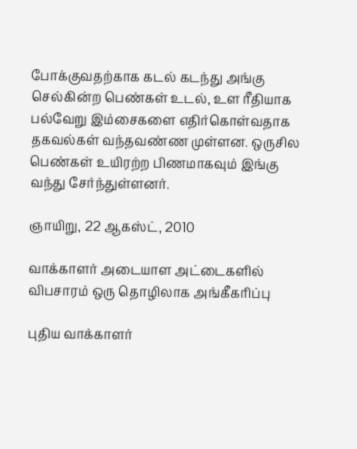போக்குவதற்காக கடல் கடந்து அங்கு செல்கின்ற பெண்கள் உடல், உள ரீதியாக பல்வேறு இம்சைகளை எதிர்கொள்வதாக தகவல்கள் வந்தவண்ண முள்ளன. ஒருசில பெண்கள் உயிரற்ற பிணமாகவும் இங்கு வந்து சேர்ந்துள்ளனர்.

ஞாயிறு, 22 ஆகஸ்ட், 2010

வாக்காளர் அடையாள அட்டைகளில் விபசாரம் ஒரு தொழிலாக அங்கீகரிப்பு

புதிய வாக்காளர்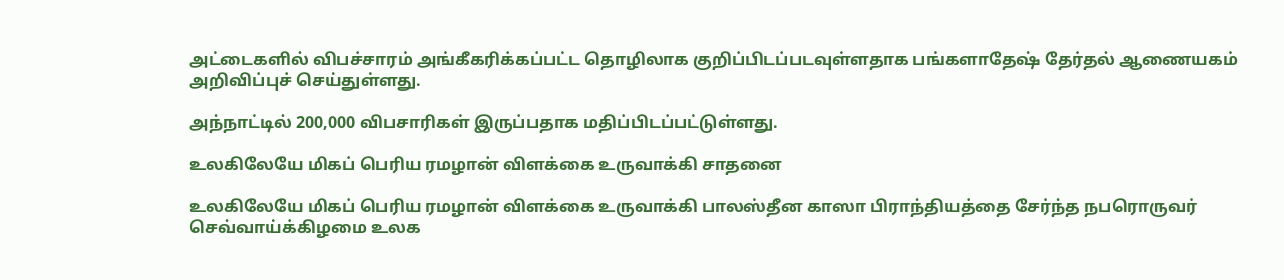அட்டைகளில் விபச்சாரம் அங்கீகரிக்கப்பட்ட தொழிலாக குறிப்பிடப்படவுள்ளதாக பங்களாதேஷ் தேர்தல் ஆணையகம் அறிவிப்புச் செய்துள்ளது.

அந்நாட்டில் 200,000 விபசாரிகள் இருப்பதாக மதிப்பிடப்பட்டுள்ளது.

உலகிலேயே மிகப் பெரிய ரமழான் விளக்கை உருவாக்கி சாதனை

உலகிலேயே மிகப் பெரிய ரமழான் விளக்கை உருவாக்கி பாலஸ்தீன காஸா பிராந்தியத்தை சேர்ந்த நபரொருவர் செவ்வாய்க்கிழமை உலக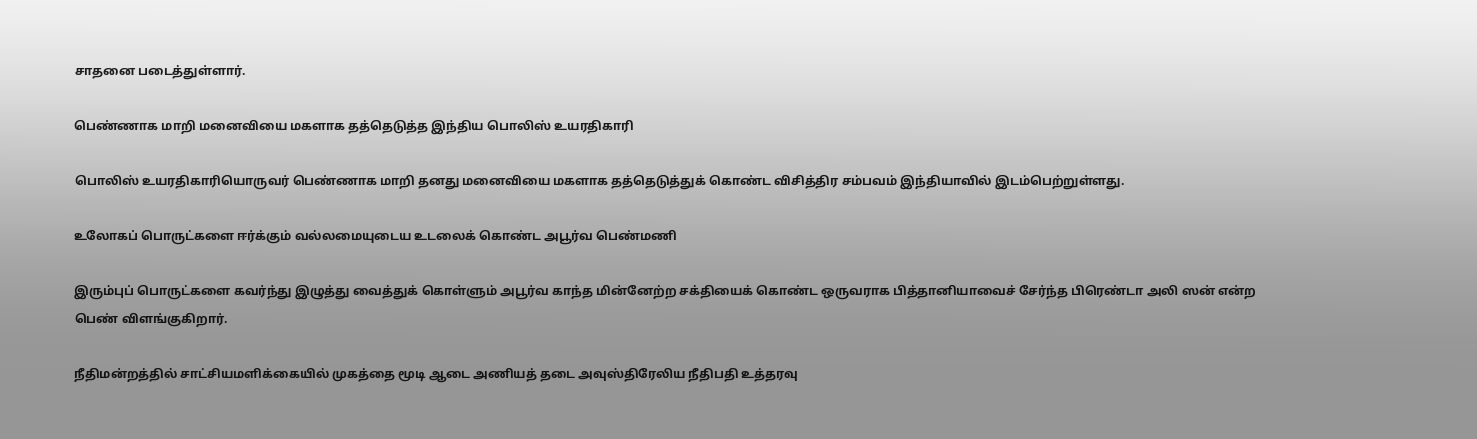சாதனை படைத்துள்ளார்.

பெண்ணாக மாறி மனைவியை மகளாக தத்தெடுத்த இந்திய பொலிஸ் உயரதிகாரி

பொலிஸ் உயரதிகாரியொருவர் பெண்ணாக மாறி தனது மனைவியை மகளாக தத்தெடுத்துக் கொண்ட விசித்திர சம்பவம் இந்தியாவில் இடம்பெற்றுள்ளது.

உலோகப் பொருட்களை ஈர்க்கும் வல்லமையுடைய உடலைக் கொண்ட அபூர்வ பெண்மணி

இரும்புப் பொருட்களை கவர்ந்து இழுத்து வைத்துக் கொள்ளும் அபூர்வ காந்த மின்னேற்ற சக்தியைக் கொண்ட ஒருவராக பித்தானியாவைச் சேர்ந்த பிரெண்டா அலி ஸன் என்ற பெண் விளங்குகிறார்.

நீதிமன்றத்தில் சாட்சியமளிக்கையில் முகத்தை மூடி ஆடை அணியத் தடை அவுஸ்திரேலிய நீதிபதி உத்தரவு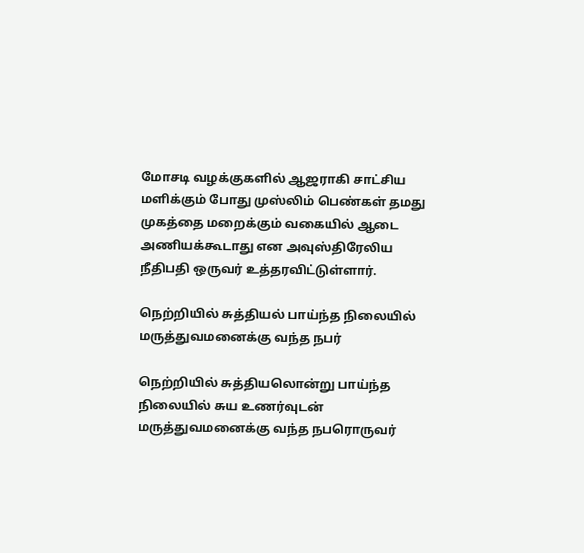மோசடி வழக்குகளில் ஆஜராகி சாட்சிய மளிக்கும் போது முஸ்லிம் பெண்கள் தமது முகத்தை மறைக்கும் வகையில் ஆடை அணியக்கூடாது என அவுஸ்திரேலிய நீதிபதி ஒருவர் உத்தரவிட்டுள்ளார்.

நெற்றியில் சுத்தியல் பாய்ந்த நிலையில் மருத்துவமனைக்கு வந்த நபர்

நெற்றியில் சுத்தியலொன்று பாய்ந்த நிலையில் சுய உணர்வுடன் மருத்துவமனைக்கு வந்த நபரொருவர்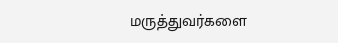மருத்துவர்களை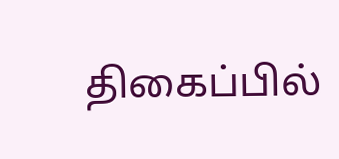திகைப்பில்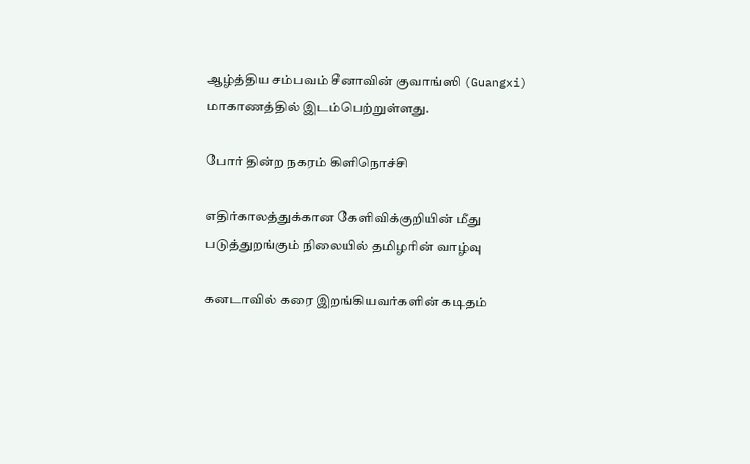ஆழ்த்திய சம்பவம் சீனாவின் குவாங்ஸி (Guangxi) மாகாணத்தில் இடம்பெற்றுள்ளது.

போர் தின்ற நகரம் கிளிநொச்சி

எதிர்காலத்துக்கான கேளிவிக்குறியின் மீது படுத்துறங்கும் நிலையில் தமிழரின் வாழ்வு

கனடாவில் கரை இறங்கியவர்களின் கடிதம்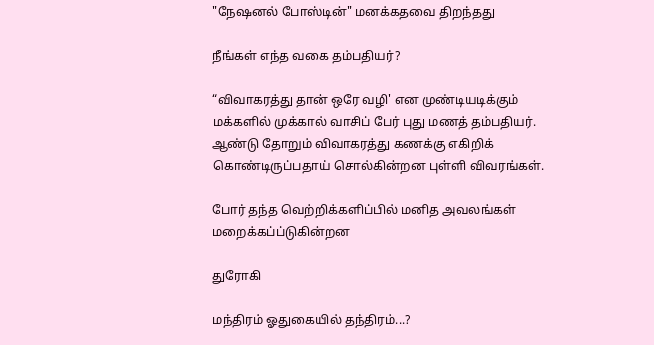"நேஷனல் போஸ்டின்" மனக்கதவை திறந்தது

நீங்கள் எந்த வகை தம்பதியர்?

“விவாகரத்து தான் ஒரே வழி' என முண்டியடிக்கும் மக்களில் முக்கால் வாசிப் பேர் புது மணத் தம்பதியர். ஆண்டு தோறும் விவாகரத்து கணக்கு எகிறிக் கொண்டிருப்பதாய் சொல்கின்றன புள்ளி விவரங்கள்.

போர் தந்த வெற்றிக்களிப்பில் மனித அவலங்கள் மறைக்கப்ப்டுகின்றன

துரோகி

மந்திரம் ஓதுகையில் தந்திரம்...?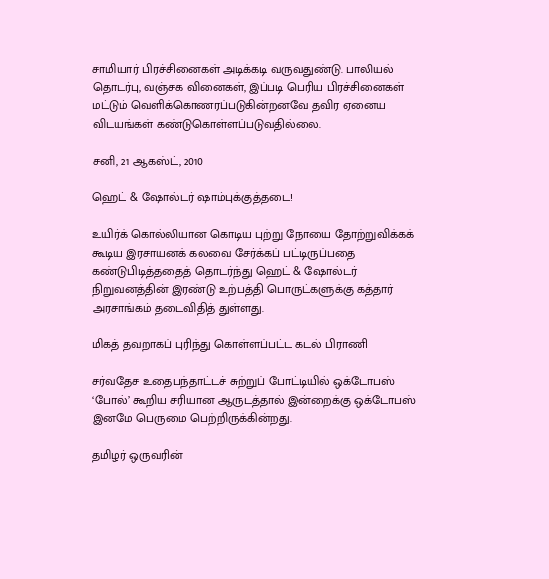சாமியார் பிரச்சினைகள் அடிக்கடி வருவதுண்டு. பாலியல் தொடர்பு, வஞ்சக வினைகள், இப்படி பெரிய பிரச்சினைகள் மட்டும் வெளிக்கொணரப்படுகின்றனவே தவிர ஏனைய விடயங்கள் கண்டுகொள்ளப்படுவதில்லை.

சனி, 21 ஆகஸ்ட், 2010

ஹெட் & ஷோல்டர் ஷாம்புக்குத்தடை!

உயிர்க் கொல்லியான கொடிய புற்று நோயை தோற்றுவிக்கக் கூடிய இரசாயனக் கலவை சேர்க்கப் பட்டிருப்பதை கண்டுபிடித்ததைத் தொடர்ந்து ஹெட் & ஷோல்டர் நிறுவனத்தின் இரண்டு உற்பத்தி பொருட்களுக்கு கத்தார் அரசாங்கம் தடைவிதித் துள்ளது.

மிகத் தவறாகப் புரிந்து கொள்ளப்பட்ட கடல் பிராணி

சர்வதேச உதைபந்தாட்டச் சுற்றுப் போட்டியில் ஒக்டோபஸ் ‘போல்’ கூறிய சரியான ஆருடத்தால் இன்றைக்கு ஒக்டோபஸ் இனமே பெருமை பெற்றிருக்கின்றது.

தமிழர் ஒருவரின்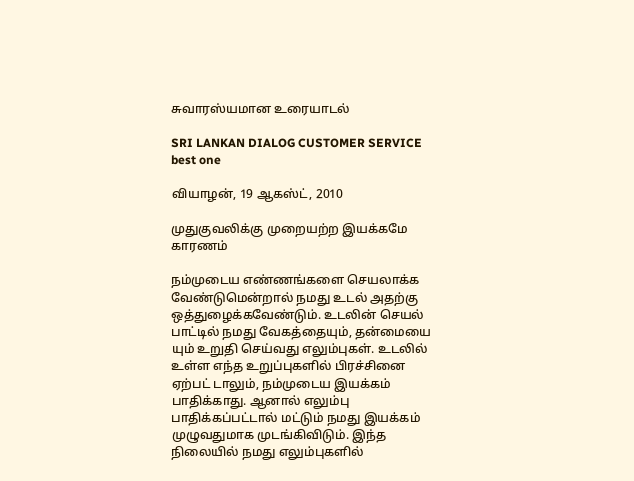சுவாரஸ்யமான உரையாடல்

SRI LANKAN DIALOG CUSTOMER SERVICE best one

வியாழன், 19 ஆகஸ்ட், 2010

முதுகுவலிக்கு முறையற்ற இயக்கமே காரணம்

நம்முடைய எண்ணங்களை செயலாக்க வேண்டுமென்றால் நமது உடல் அதற்கு ஒத்துழைக்கவேண்டும். உடலின் செயல் பாட்டில் நமது வேகத்தையும், தன்மையை யும் உறுதி செய்வது எலும்புகள். உடலில் உள்ள எந்த உறுப்புகளில் பிரச்சினை ஏற்பட் டாலும், நம்முடைய இயக்கம் பாதிக்காது. ஆனால் எலும்பு பாதிக்கப்பட்டால் மட்டும் நமது இயக்கம் முழுவதுமாக முடங்கிவிடும். இந்த நிலையில் நமது எலும்புகளில்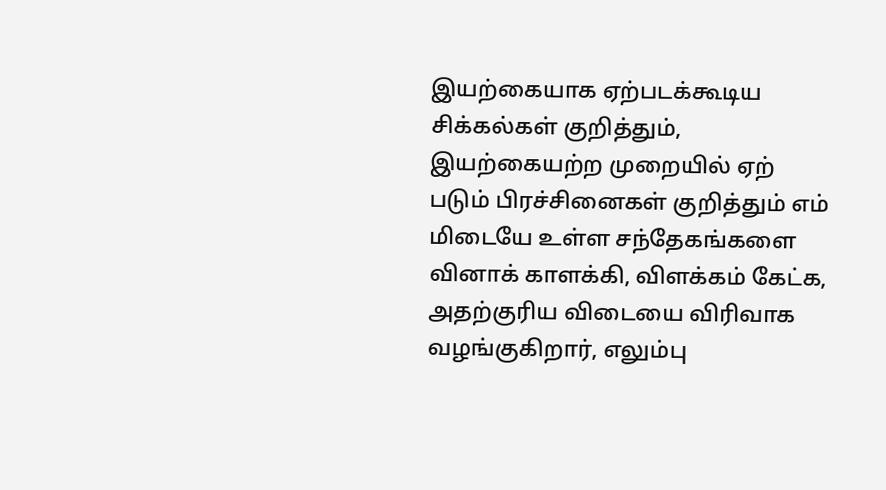இயற்கையாக ஏற்படக்கூடிய சிக்கல்கள் குறித்தும், இயற்கையற்ற முறையில் ஏற் படும் பிரச்சினைகள் குறித்தும் எம் மிடையே உள்ள சந்தேகங்களை வினாக் காளக்கி, விளக்கம் கேட்க, அதற்குரிய விடையை விரிவாக வழங்குகிறார், எலும்பு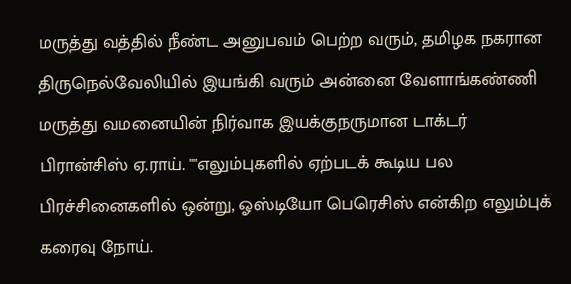மருத்து வத்தில் நீண்ட அனுபவம் பெற்ற வரும், தமிழக நகரான திருநெல்வேலியில் இயங்கி வரும் அன்னை வேளாங்கண்ணி மருத்து வமனையின் நிர்வாக இயக்குநருமான டாக்டர் பிரான்சிஸ் ஏ.ராய். ""எலும்புகளில் ஏற்படக் கூடிய பல பிரச்சினைகளில் ஒன்று, ஓஸ்டியோ பெரெசிஸ் என்கிற எலும்புக் கரைவு நோய்.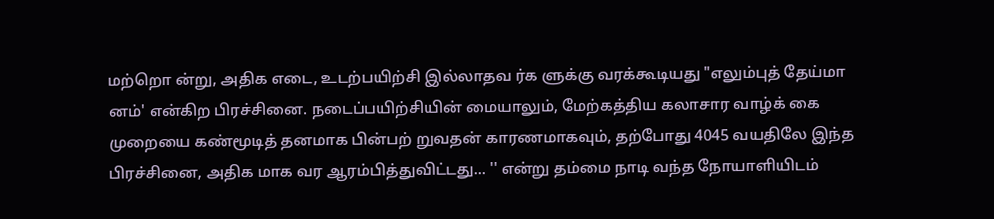மற்றொ ன்று, அதிக எடை, உடற்பயிற்சி இல்லாதவ ர்க ளுக்கு வரக்கூடியது "எலும்புத் தேய்மா னம்' என்கிற பிரச்சினை. நடைப்பயிற்சியின் மையாலும், மேற்கத்திய கலாசார வாழ்க் கை முறையை கண்மூடித் தனமாக பின்பற் றுவதன் காரணமாகவும், தற்போது 4045 வயதிலே இந்த பிரச்சினை, அதிக மாக வர ஆரம்பித்துவிட்டது... '' என்று தம்மை நாடி வந்த நோயாளியிடம்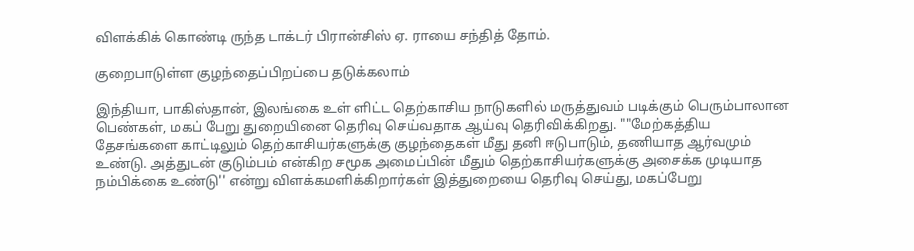விளக்கிக் கொண்டி ருந்த டாக்டர் பிரான்சிஸ் ஏ. ராயை சந்தித் தோம்.

குறைபாடுள்ள குழந்தைப்பிறப்பை தடுக்கலாம்

இந்தியா, பாகிஸ்தான், இலங்கை உள் ளிட்ட தெற்காசிய நாடுகளில் மருத்துவம் படிக்கும் பெரும்பாலான பெண்கள், மகப் பேறு துறையினை தெரிவு செய்வதாக ஆய்வு தெரிவிக்கிறது. ""மேற்கத்திய தேசங்களை காட்டிலும் தெற்காசியர்களுக்கு குழந்தைகள் மீது தனி ஈடுபாடும், தணியாத ஆர்வமும் உண்டு. அத்துடன் குடும்பம் என்கிற சமூக அமைப்பின் மீதும் தெற்காசியர்களுக்கு அசைக்க முடியாத நம்பிக்கை உண்டு'' என்று விளக்கமளிக்கிறார்கள் இத்துறையை தெரிவு செய்து, மகப்பேறு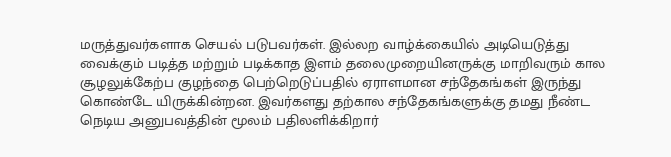மருத்துவர்களாக செயல் படுபவர்கள். இல்லற வாழ்க்கையில் அடியெடுத்து வைக்கும் படித்த மற்றும் படிக்காத இளம் தலைமுறையினருக்கு மாறிவரும் கால சூழலுக்கேற்ப குழந்தை பெற்றெடுப்பதில் ஏராளமான சந்தேகங்கள் இருந்து கொண்டே யிருக்கின்றன. இவர்களது தற்கால சந்தேகங்களுக்கு தமது நீண்ட நெடிய அனுபவத்தின் மூலம் பதிலளிக்கிறார்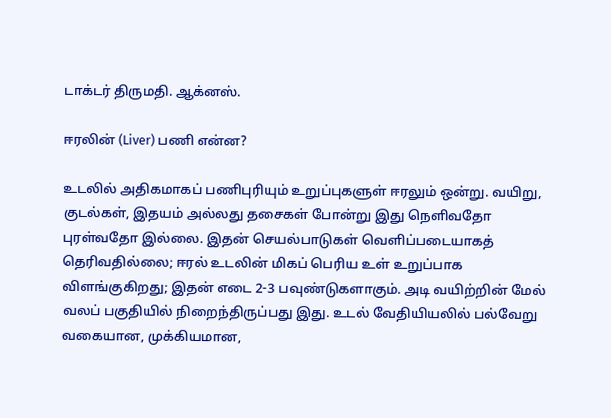டாக்டர் திருமதி. ஆக்னஸ்.

ஈரலின் (Liver) பணி என்ன?

உடலில் அதிகமாகப் பணிபுரியும் உறுப்புகளுள் ஈரலும் ஒன்று. வயிறு, குடல்கள், இதயம் அல்லது தசைகள் போன்று இது நெளிவதோ புரள்வதோ இல்லை. இதன் செயல்பாடுகள் வெளிப்படையாகத் தெரிவதில்லை; ஈரல் உடலின் மிகப் பெரிய உள் உறுப்பாக விளங்குகிறது; இதன் எடை 2-3 பவுண்டுகளாகும். அடி வயிற்றின் மேல் வலப் பகுதியில் நிறைந்திருப்பது இது. உடல் வேதியியலில் பல்வேறு வகையான, முக்கியமான,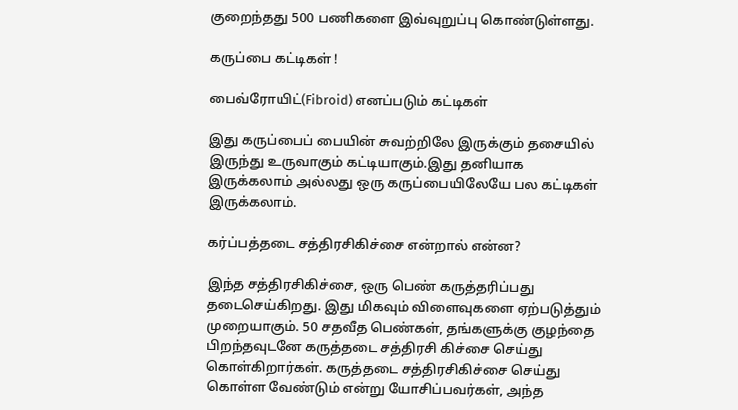குறைந்தது 500 பணிகளை இவ்வுறுப்பு கொண்டுள்ளது.

கருப்பை கட்டிகள் !

பைவ்ரோயிட்(Fibroid) எனப்படும் கட்டிகள்

இது கருப்பைப் பையின் சுவற்றிலே இருக்கும் தசையில் இருந்து உருவாகும் கட்டியாகும்.இது தனியாக இருக்கலாம் அல்லது ஒரு கருப்பையிலேயே பல கட்டிகள் இருக்கலாம்.

கர்ப்பத்தடை சத்திரசிகிச்சை என்றால் என்ன?

இந்த சத்திரசிகிச்சை, ஒரு பெண் கருத்தரிப்பது தடைசெய்கிறது. இது மிகவும் விளைவுகளை ஏற்படுத்தும் முறையாகும். 50 சதவீத பெண்கள், தங்களுக்கு குழந்தை பிறந்தவுடனே கருத்தடை சத்திரசி கிச்சை செய்து கொள்கிறார்கள். கருத்தடை சத்திரசிகிச்சை செய்து கொள்ள வேண்டும் என்று யோசிப்பவர்கள், அந்த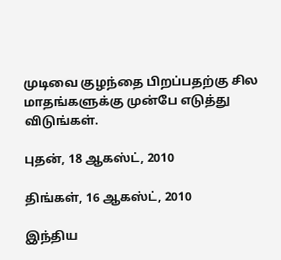முடிவை குழந்தை பிறப்பதற்கு சில மாதங்களுக்கு முன்பே எடுத்து விடுங்கள்.

புதன், 18 ஆகஸ்ட், 2010

திங்கள், 16 ஆகஸ்ட், 2010

இந்திய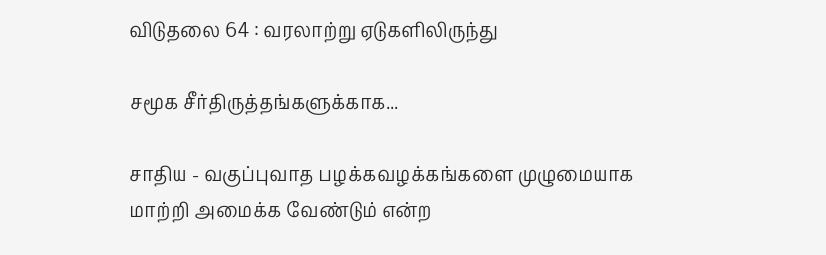விடுதலை 64 : வரலாற்று ஏடுகளிலிருந்து

சமூக சீர்திருத்தங்களுக்காக...

சாதிய - வகுப்புவாத பழக்கவழக்கங்களை முழுமையாக மாற்றி அமைக்க வேண்டும் என்ற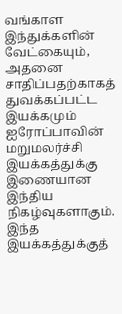வங்காள இந்துக்களின் வேட்கையும், அதனை சாதிப்பதற்காகத் துவக்கப்பட்ட இயக்கமும் ஐரோப்பாவின் மறுமலர்ச்சி இயக்கத்துக்கு இணையான இந்திய நிகழ்வுகளாகும். இந்த இயக்கத்துக்குத்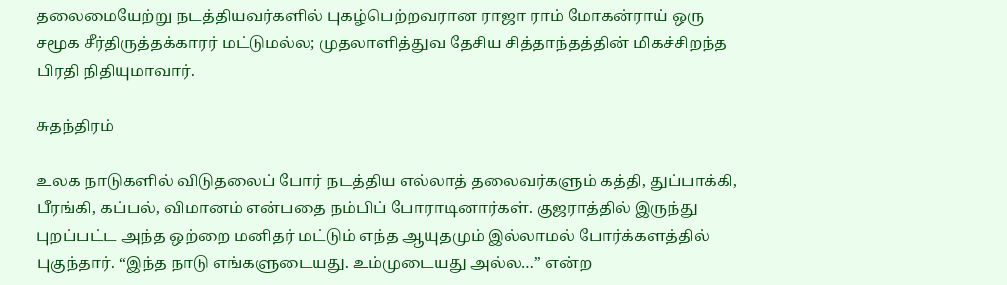தலைமையேற்று நடத்தியவர்களில் புகழ்பெற்றவரான ராஜா ராம் மோகன்ராய் ஒரு சமூக சீர்திருத்தக்காரர் மட்டுமல்ல; முதலாளித்துவ தேசிய சித்தாந்தத்தின் மிகச்சிறந்த பிரதி நிதியுமாவார்.

சுதந்திரம்

உலக நாடுகளில் விடுதலைப் போர் நடத்திய எல்லாத் தலைவர்களும் கத்தி, துப்பாக்கி, பீரங்கி, கப்பல், விமானம் என்பதை நம்பிப் போராடினார்கள். குஜராத்தில் இருந்து புறப்பட்ட அந்த ஒற்றை மனிதர் மட்டும் எந்த ஆயுதமும் இல்லாமல் போர்க்களத்தில் புகுந்தார். “இந்த நாடு எங்களுடையது. உம்முடையது அல்ல…” என்ற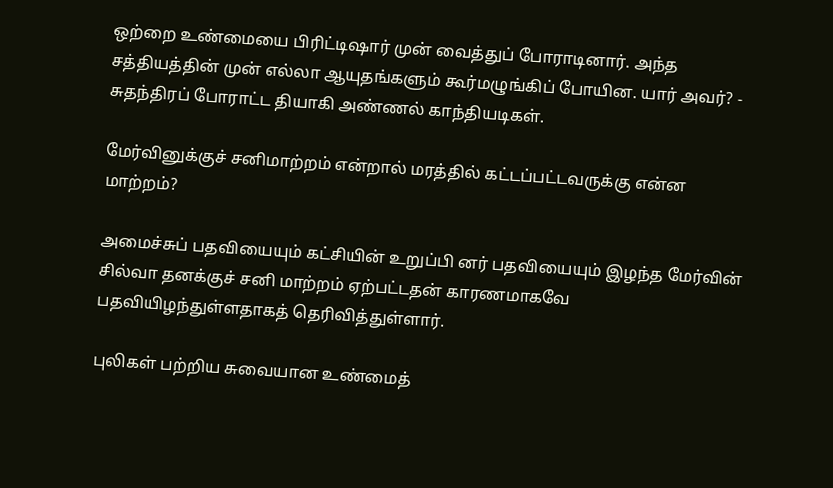ஒற்றை உண்மையை பிரிட்டிஷார் முன் வைத்துப் போராடினார். அந்த சத்தியத்தின் முன் எல்லா ஆயுதங்களும் கூர்மழுங்கிப் போயின. யார் அவர்? - சுதந்திரப் போராட்ட தியாகி அண்ணல் காந்தியடிகள்.

மேர்வினுக்குச் சனிமாற்றம் என்றால் மரத்தில் கட்டப்பட்டவருக்கு என்ன மாற்றம்?

அமைச்சுப் பதவியையும் கட்சியின் உறுப்பி னர் பதவியையும் இழந்த மேர்வின் சில்வா தனக்குச் சனி மாற்றம் ஏற்பட்டதன் காரணமாகவே பதவியிழந்துள்ளதாகத் தெரிவித்துள்ளார்.

புலிகள் பற்றிய சுவையான உண்மைத்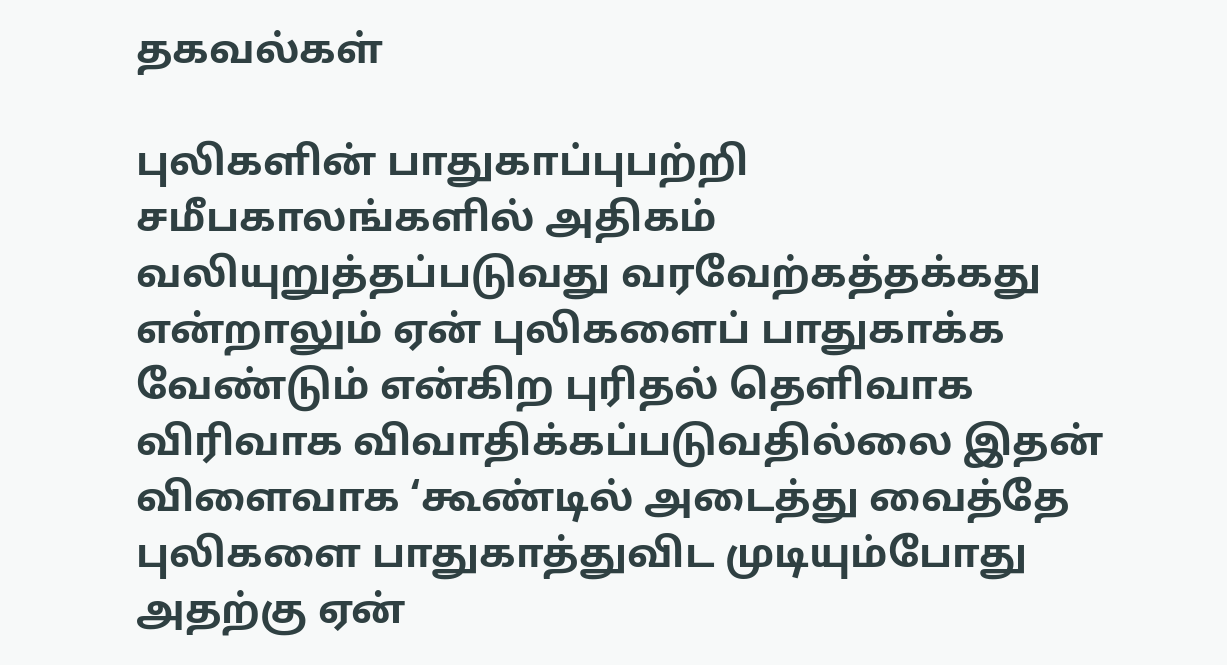தகவல்கள்

புலிகளின் பாதுகாப்புபற்றி சமீபகாலங்களில் அதிகம் வலியுறுத்தப்படுவது வரவேற்கத்தக்கது என்றாலும் ஏன் புலிகளைப் பாதுகாக்க வேண்டும் என்கிற புரிதல் தெளிவாக விரிவாக விவாதிக்கப்படுவதில்லை இதன் விளைவாக ‘கூண்டில் அடைத்து வைத்தே புலிகளை பாதுகாத்துவிட முடியும்போது அதற்கு ஏன்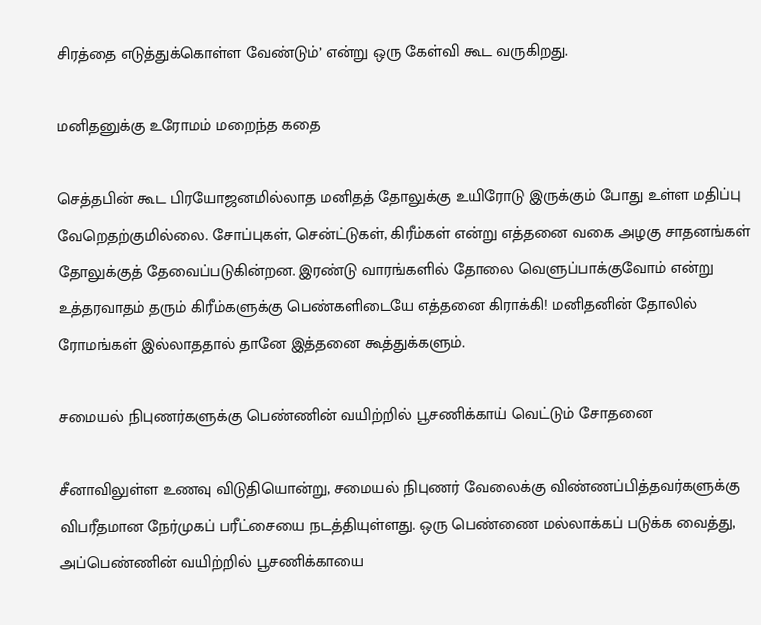சிரத்தை எடுத்துக்கொள்ள வேண்டும்’ என்று ஒரு கேள்வி கூட வருகிறது.

மனிதனுக்கு உரோமம் மறைந்த கதை

செத்தபின் கூட பிரயோஜனமில்லாத மனிதத் தோலுக்கு உயிரோடு இருக்கும் போது உள்ள மதிப்பு வேறெதற்குமில்லை. சோப்புகள், சென்ட்டுகள், கிரீம்கள் என்று எத்தனை வகை அழகு சாதனங்கள் தோலுக்குத் தேவைப்படுகின்றன. இரண்டு வாரங்களில் தோலை வெளுப்பாக்குவோம் என்று உத்தரவாதம் தரும் கிரீம்களுக்கு பெண்களிடையே எத்தனை கிராக்கி! மனிதனின் தோலில் ரோமங்கள் இல்லாததால் தானே இத்தனை கூத்துக்களும்.

சமையல் நிபுணர்களுக்கு பெண்ணின் வயிற்றில் பூசணிக்காய் வெட்டும் சோதனை

சீனாவிலுள்ள உணவு விடுதியொன்று, சமையல் நிபுணர் வேலைக்கு விண்ணப்பித்தவர்களுக்கு விபரீதமான நேர்முகப் பரீட்சையை நடத்தியுள்ளது. ஒரு பெண்ணை மல்லாக்கப் படுக்க வைத்து, அப்பெண்ணின் வயிற்றில் பூசணிக்காயை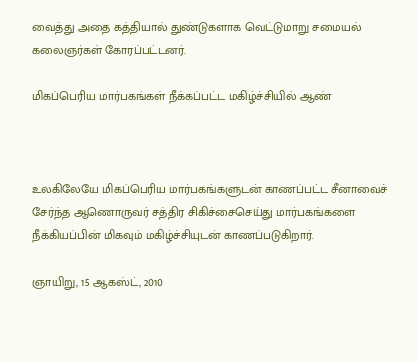வைத்து அதை கத்தியால் துண்டுகளாக வெட்டுமாறு சமையல் கலைஞர்கள் கோரப்பட்டனர்.

மிகப்பெரிய மார்பகங்கள் நீக்கப்பட்ட மகிழ்ச்சியில் ஆண்



உலகிலேயே மிகப்பெரிய மார்பகங்களுடன் காணப்பட்ட சீனாவைச் சேர்ந்த ஆணொருவர் சத்திர சிகிச்சைசெய்து மார்பகங்களை நீக்கியப்பின் மிகவும் மகிழ்ச்சியுடன் காணப்படுகிறார்.

ஞாயிறு, 15 ஆகஸ்ட், 2010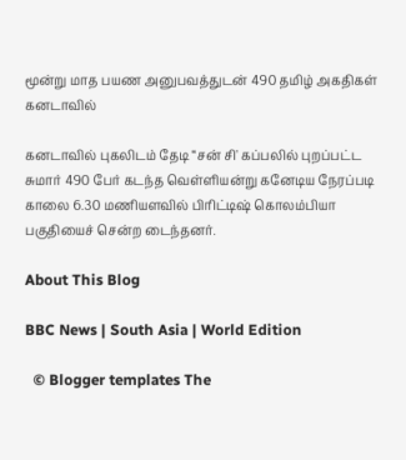மூன்று மாத பயண அனுபவத்துடன் 490 தமிழ் அகதிகள் கனடாவில்

கனடாவில் புகலிடம் தேடி “சன் சி' கப்பலில் புறப்பட்ட சுமார் 490 பேர் கடந்த வெள்ளியன்று கனேடிய நேரப்படி காலை 6.30 மணியளவில் பிரிட்டிஷ் கொலம்பியா பகுதியைச் சென்ற டைந்தனர்.

About This Blog

BBC News | South Asia | World Edition

  © Blogger templates The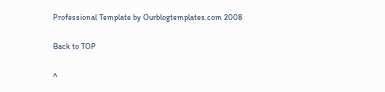Professional Template by Ourblogtemplates.com 2008

Back to TOP

^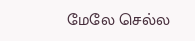மேலே செல்ல